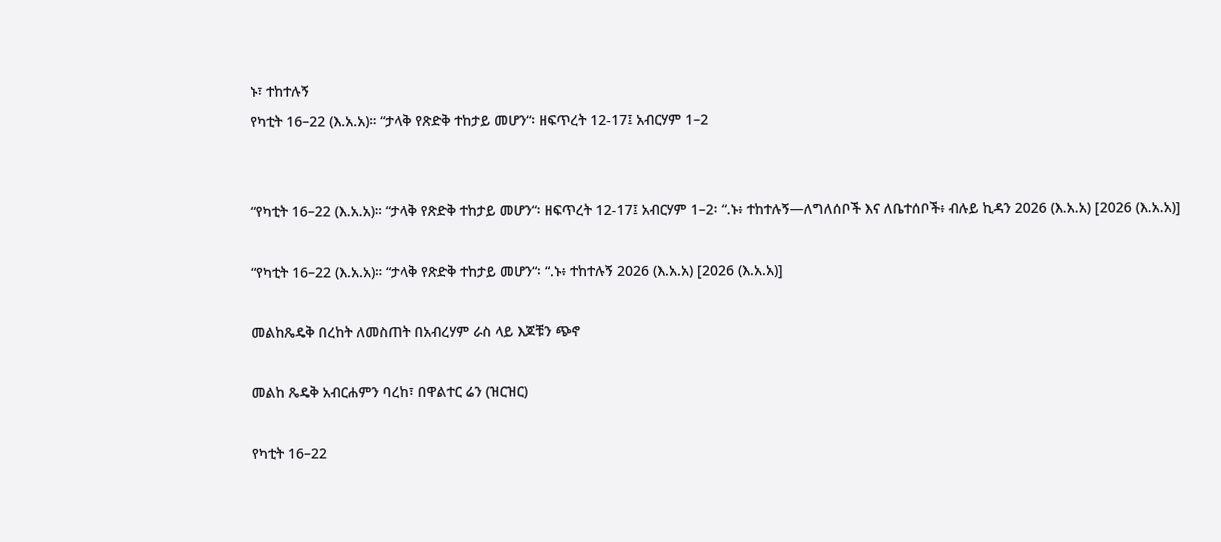ኑ፣ ተከተሉኝ
የካቲት 16–22 (እ.አ.አ)። “ታላቅ የጽድቅ ተከታይ መሆን“፡ ዘፍጥረት 12-17፤ አብርሃም 1–2


“የካቲት 16–22 (እ.አ.አ)። “ታላቅ የጽድቅ ተከታይ መሆን“፡ ዘፍጥረት 12-17፤ አብርሃም 1–2፡ “.ኑ፥ ተከተሉኝ—ለግለሰቦች እና ለቤተሰቦች፥ ብሉይ ኪዳን 2026 (እ.አ.አ) [2026 (እ.አ.አ)]

“የካቲት 16–22 (እ.አ.አ)። “ታላቅ የጽድቅ ተከታይ መሆን“፡ “.ኑ፥ ተከተሉኝ 2026 (እ.አ.አ) [2026 (እ.አ.አ)]

መልከጼዴቅ በረከት ለመስጠት በአብረሃም ራስ ላይ እጆቹን ጭኖ

መልከ ጼዴቅ አብርሐምን ባረከ፣ በዋልተር ሬን (ዝርዝር)

የካቲት 16–22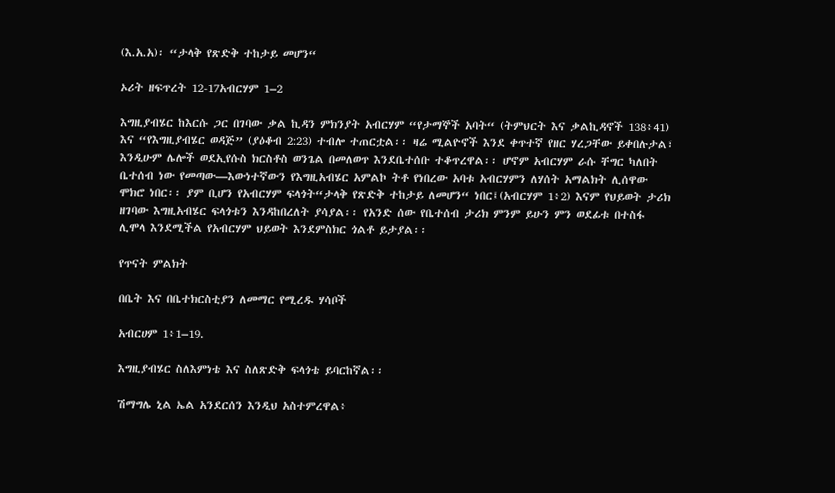(እ.አ.አ)፡ “ታላቅ የጽድቅ ተከታይ መሆን“

ኦሪት ዘፍጥረት 12-17አብርሃም 1–2

እግዚያብሄር ከእርሱ ጋር በገባው ቃል ኪዳን ምክንያት አብርሃም “የታማኞች አባት“ (ትምህርት እና ቃልኪዳኖች 138፥41) እና “የእግዚያብሄር ወዳጅ” (ያዕቆብ 2:23) ተብሎ ተጠርቷል፡፡ ዛሬ ሚልዮኖች እንደ ቀጥተኛ የዘር ሃረጋቸው ይቀበሉታል፣ እንዲሁም ሌሎች ወደኢየሱስ ክርስቶስ ወንጌል በመለወጥ እንደቤተሰቡ ተቆጥረዋል፡፡ ሆኖም አብርሃም ራሱ ቸግር ካለበት ቤተሰብ ነው የመጣው—እውነተኛውን የእግዚአብሄር አምልኮ ትቶ የነበረው አባቱ አብርሃምን ለሃሰት አማልክት ሊሰዋው ሞክሮ ነበር፡፡ ያም ቢሆን የአብርሃም ፍላጎት“ታላቅ የጽድቅ ተከታይ ለመሆን“ ነበር፤(አብርሃም 1፥2) እናም የህይወት ታሪክ ዘገባው እግዚአብሄር ፍላጎቱን እንዳከበረለት ያሳያል፡፡ የአንድ ሰው የቤተሰብ ታሪክ ምንም ይሁን ምን ወደፊቱ በተስፋ ሊሞላ እንደሚችል የአብርሃም ህይወት እንደምስክር ጎልቶ ይታያል፡፡

የጥናት ምልክት

በቤት እና በቤተክርስቲያን ለመማር የሚረዱ ሃሳቦች

አብርሀም 1፥1–19.

እግዚያብሄር ስለእምነቴ እና ስለጽድቅ ፍላጎቴ ይባርከኛል፡፡

ሽማግሌ ኒል ኤል አንደርሰን እንዲህ አስተምረዋል፥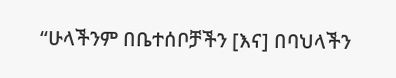“ሁላችንም በቤተሰቦቻችን [እና] በባህላችን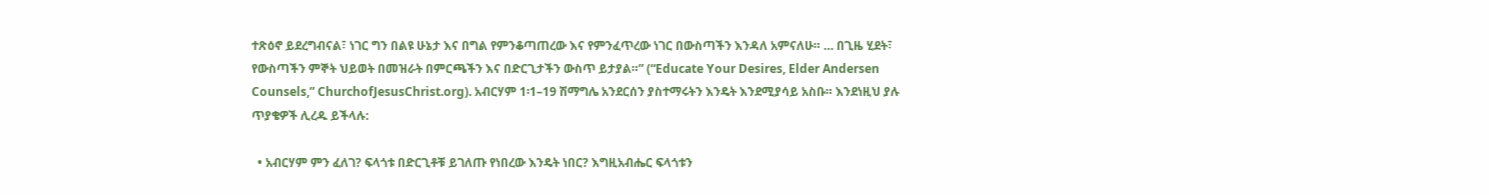ተጽዕኖ ይደረግብናል፣ ነገር ግን በልዩ ሁኔታ እና በግል የምንቆጣጠረው እና የምንፈጥረው ነገር በውስጣችን እንዳለ አምናለሁ። … በጊዜ ሂደት፣ የውስጣችን ምኞት ህይወት በመዝራት በምርጫችን እና በድርጊታችን ውስጥ ይታያል።” (“Educate Your Desires, Elder Andersen Counsels,” ChurchofJesusChrist.org). አብርሃም 1፡1–19 ሽማግሌ አንደርሰን ያስተማሩትን እንዴት እንደሚያሳይ አስቡ። እንደነዚህ ያሉ ጥያቄዎች ሊረዱ ይችላሉ:

  • አብርሃም ምን ፈለገ? ፍላጎቱ በድርጊቶቹ ይገለጡ የነበረው እንዴት ነበር? እግዚአብሔር ፍላጎቱን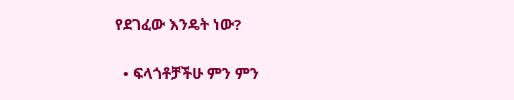የደገፈው እንዴት ነው?

  • ፍላጎቶቻችሁ ምን ምን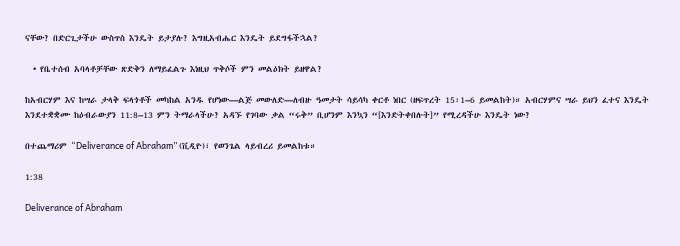ናቸው? በድርጊታችሁ ውስጥስ እንዴት ይታያሉ? እግዚአብሔር እንዴት ይደግፋችኋል?

  • የቤተሰብ አባላቶቻቸው ጽድቅን ለማይፈልጉ እነዚህ ጥቅሶች ምን መልዕክት ይዘዋል?

ከአብርሃም እና ከሣራ ታላቅ ፍላጎቶች መካከል አንዱ የሆነው—ልጅ መውለድ—ለብዙ ዓመታት ሳይሳካ ቀርቶ ነበር (ዘፍጥረት 15፡1–6 ይመልከት)። አብርሃምና ሣራ ይህን ፈተና እንዴት እንደተቋቋሙ ከዕብራውያን 11:8–13 ምን ትማራላችሁ? አዳኙ የገባው ቃል “ሩቅ” ቢሆንም እንኳን “[እንድትቀበሉት]” የሚረዳችሁ እንዴት ነው?

በተጨማሪም “Deliverance of Abraham” (ቪዲዮ)፣ የወንጌል ላይብረሪ ይመልከቱ።

1:38

Deliverance of Abraham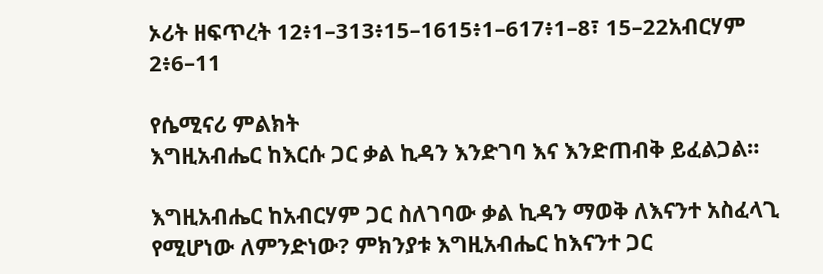ኦሪት ዘፍጥረት 12፥1–313፥15–1615፥1–617፥1–8፣ 15–22አብርሃም 2፥6–11

የሴሚናሪ ምልክት
እግዚአብሔር ከእርሱ ጋር ቃል ኪዳን እንድገባ እና እንድጠብቅ ይፈልጋል።

እግዚአብሔር ከአብርሃም ጋር ስለገባው ቃል ኪዳን ማወቅ ለእናንተ አስፈላጊ የሚሆነው ለምንድነው? ምክንያቱ እግዚአብሔር ከእናንተ ጋር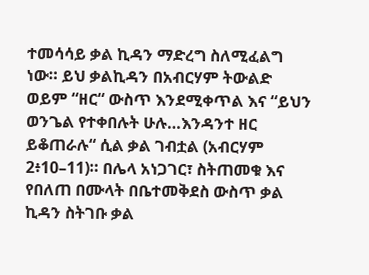ተመሳሳይ ቃል ኪዳን ማድረግ ስለሚፈልግ ነው። ይህ ቃልኪዳን በአብርሃም ትውልድ ወይም “ዘር“ ውስጥ እንደሚቀጥል እና “ይህን ወንጌል የተቀበሉት ሁሉ…እንዳንተ ዘር ይቆጠራሉ“ ሲል ቃል ገብቷል (አብርሃም 2፥10–11)። በሌላ አነጋገር፣ ስትጠመቁ እና የበለጠ በሙላት በቤተመቅደስ ውስጥ ቃል ኪዳን ስትገቡ ቃል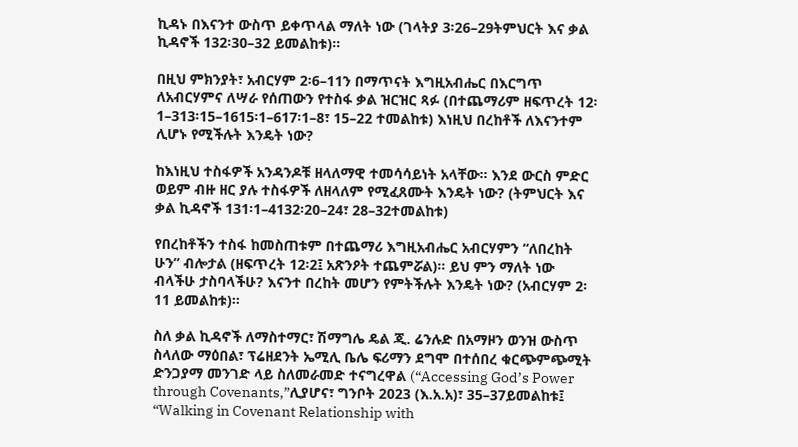ኪዳኑ በእናንተ ውስጥ ይቀጥላል ማለት ነው (ገላትያ 3፡26–29ትምህርት እና ቃል ኪዳኖች 132፡30–32 ይመልከቱ)።

በዚህ ምክንያት፣ አብርሃም 2፡6–11ን በማጥናት እግዚአብሔር በእርግጥ ለአብርሃምና ለሣራ የሰጠውን የተስፋ ቃል ዝርዝር ጻፉ (በተጨማሪም ዘፍጥረት 12፡1–313፡15–1615፡1–617፡1–8፣ 15–22 ተመልከቱ) እነዚህ በረከቶች ለእናንተም ሊሆኑ የሚችሉት እንዴት ነው?

ከእነዚህ ተስፋዎች አንዳንዶቹ ዘላለማዊ ተመሳሳይነት አላቸው። እንደ ውርስ ምድር ወይም ብዙ ዘር ያሉ ተስፋዎች ለዘላለም የሚፈጸሙት እንዴት ነው? (ትምህርት እና ቃል ኪዳኖች 131፡1–4132፡20–24፣ 28–32ተመልከቱ)

የበረከቶችን ተስፋ ከመስጠቱም በተጨማሪ እግዚአብሔር አብርሃምን “ለበረከት ሁን” ብሎታል (ዘፍጥረት 12፡2፤ አጽንዖት ተጨምሯል)። ይህ ምን ማለት ነው ብላችሁ ታስባላችሁ? እናንተ በረከት መሆን የምትችሉት እንዴት ነው? (አብርሃም 2፡11 ይመልከቱ)።

ስለ ቃል ኪዳኖች ለማስተማር፣ ሽማግሌ ዴል ጂ. ሬንሉድ በአማዞን ወንዝ ውስጥ ስላለው ማዕበል፣ ፕሬዘደንት ኤሚሊ ቤሌ ፍሪማን ደግሞ በተሰበረ ቁርጭምጭሚት ድንጋያማ መንገድ ላይ ስለመራመድ ተናግረዋል (“Accessing God’s Power through Covenants,”ሊያሆና፣ ግንቦት 2023 (እ.አ.አ)፣ 35–37ይመልከቱ፤ “Walking in Covenant Relationship with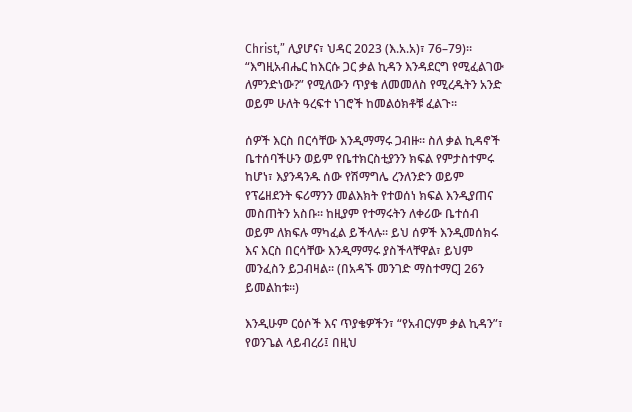Christ,” ሊያሆና፣ ህዳር 2023 (እ.አ.አ)፣ 76–79)። “እግዚአብሔር ከእርሱ ጋር ቃል ኪዳን እንዳደርግ የሚፈልገው ለምንድነው?” የሚለውን ጥያቄ ለመመለስ የሚረዱትን አንድ ወይም ሁለት ዓረፍተ ነገሮች ከመልዕክቶቹ ፈልጉ።

ሰዎች እርስ በርሳቸው እንዲማማሩ ጋብዙ። ስለ ቃል ኪዳኖች ቤተሰባችሁን ወይም የቤተክርስቲያንን ክፍል የምታስተምሩ ከሆነ፣ እያንዳንዱ ሰው የሽማግሌ ረንለንድን ወይም የፕሬዘደንት ፍሪማንን መልእክት የተወሰነ ክፍል እንዲያጠና መስጠትን አስቡ። ከዚያም የተማሩትን ለቀሪው ቤተሰብ ወይም ለክፍሉ ማካፈል ይችላሉ። ይህ ሰዎች እንዲመሰክሩ እና እርስ በርሳቸው እንዲማማሩ ያስችላቸዋል፣ ይህም መንፈስን ይጋብዛል። (በአዳኙ መንገድ ማስተማር] 26ን ይመልከቱ።)

እንዲሁም ርዕሶች እና ጥያቄዎችን፣ “የአብርሃም ቃል ኪዳን”፣ የወንጌል ላይብረሪ፤ በዚህ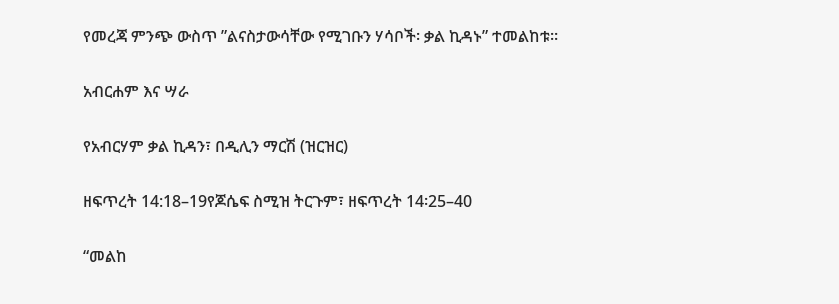የመረጃ ምንጭ ውስጥ ”ልናስታውሳቸው የሚገቡን ሃሳቦች፡ ቃል ኪዳኑ” ተመልከቱ።

አብርሐም እና ሣራ

የአብርሃም ቃል ኪዳን፣ በዲሊን ማርሽ (ዝርዝር)

ዘፍጥረት 14:18–19የጆሴፍ ስሚዝ ትርጉም፣ ዘፍጥረት 14፡25–40

“መልከ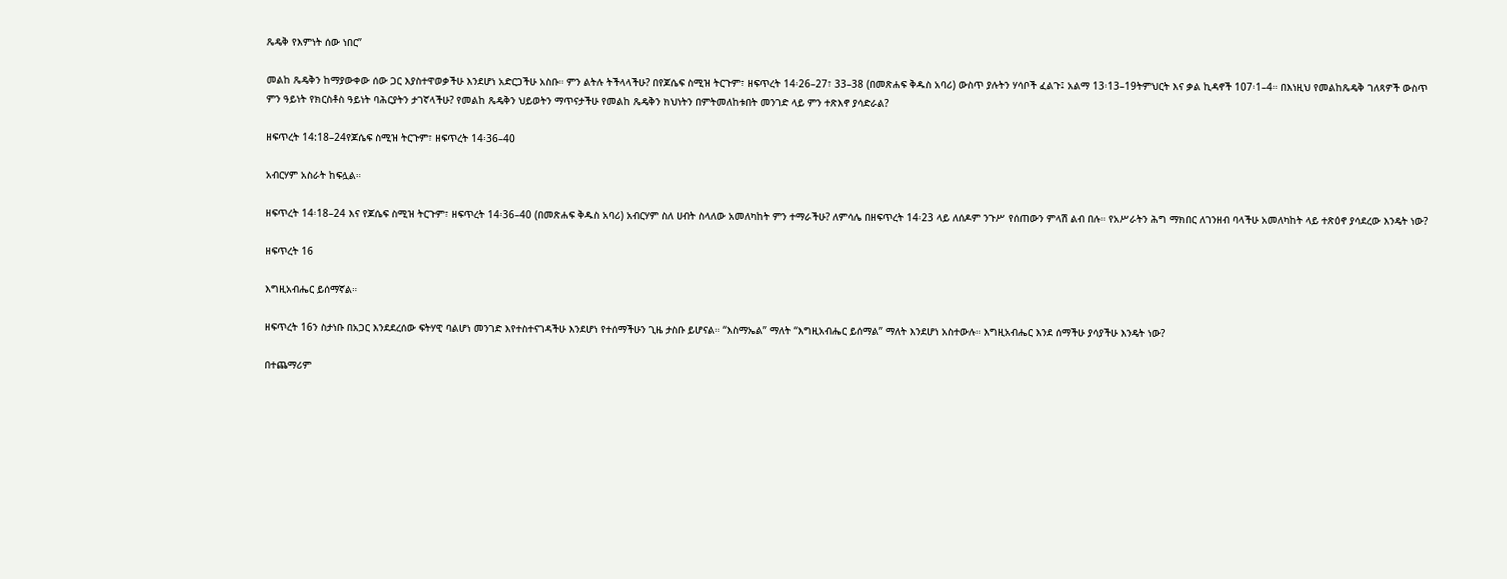ጼዴቅ የእምነት ሰው ነበር”

መልከ ጼዴቅን ከማያውቀው ሰው ጋር እያስተዋወቃችሁ እንደሆነ አድርጋችሁ አስቡ። ምን ልትሉ ትችላላችሁ? በየጆሴፍ ስሚዝ ትርጉም፣ ዘፍጥረት 14፡26–27፣ 33–38 (በመጽሐፍ ቅዱስ አባሪ) ውስጥ ያሉትን ሃሳቦች ፈልጉ፤ አልማ 13፡13–19ትምህርት እና ቃል ኪዳኖች 107፡1–4። በእነዚህ የመልከጼዴቅ ገለጻዎች ውስጥ ምን ዓይነት የክርስቶስ ዓይነት ባሕርያትን ታገኛላችሁ? የመልከ ጼዴቅን ህይወትን ማጥናታችሁ የመልከ ጼዴቅን ክህነትን በምትመለከቱበት መንገድ ላይ ምን ተጽእኖ ያሳድራል?

ዘፍጥረት 14:18–24የጆሴፍ ስሚዝ ትርጉም፣ ዘፍጥረት 14፡36–40

አብርሃም አስራት ከፍሏል።

ዘፍጥረት 14፡18–24 እና የጆሴፍ ስሚዝ ትርጉም፣ ዘፍጥረት 14፡36–40 (በመጽሐፍ ቅዱስ አባሪ) አብርሃም ስለ ሀብት ስላለው አመለካከት ምን ተማራችሁ? ለምሳሌ በዘፍጥረት 14፡23 ላይ ለሰዶም ንጉሥ የሰጠውን ምላሽ ልብ በሉ። የአሥራትን ሕግ ማክበር ለገንዘብ ባላችሁ አመለካከት ላይ ተጽዕኖ ያሳደረው እንዴት ነው?

ዘፍጥረት 16

እግዚአብሔር ይሰማኛል።

ዘፍጥረት 16ን ስታነቡ በአጋር እንደደረሰው ፍትሃዊ ባልሆነ መንገድ እየተስተናገዳችሁ እንደሆነ የተሰማችሁን ጊዜ ታስቡ ይሆናል። “እስማኤል” ማለት “እግዚአብሔር ይሰማል” ማለት እንደሆነ አስተውሉ። እግዚአብሔር እንደ ሰማችሁ ያሳያችሁ እንዴት ነው?

በተጨማሪም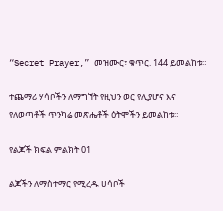“Secret Prayer,” መዝሙር፣ ቁጥር. 144 ይመልከቱ።

ተጨማሪ ሃሳቦችን ለማግኘት የዚህን ወር የሊያሆና እና የለወጣቶች ጥንካሬ መጽሔቶች ዕትሞችን ይመልከቱ።

የልጆች ክፍል ምልክት 01

ልጆችን ለማስተማር የሚረዱ ሀሳቦች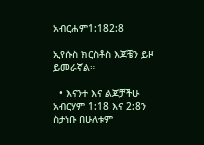አብርሐም1:182:8

ኢየሱስ ክርስቶስ እጆቼን ይዞ ይመራኛል።

  • እናንተ እና ልጆቻችሁ አብርሃም 1:18 እና 2:8ን ስታነቡ በሁለቱም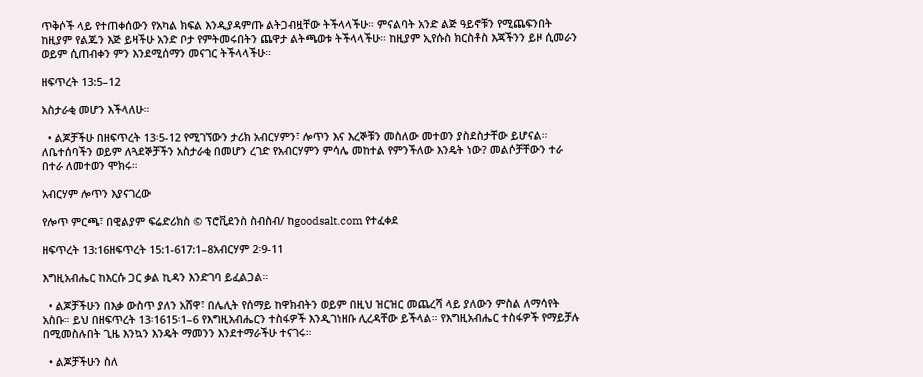ጥቅሶች ላይ የተጠቀሰውን የአካል ክፍል እንዲያዳምጡ ልትጋብዟቸው ትችላላችሁ። ምናልባት አንድ ልጅ ዓይኖቹን የሚጨፍንበት ከዚያም የልጁን እጅ ይዛችሁ አንድ ቦታ የምትመሩበትን ጨዋታ ልትጫወቱ ትችላላችሁ። ከዚያም ኢየሱስ ክርስቶስ እጃችንን ይዞ ሲመራን ወይም ሲጠብቀን ምን እንደሚሰማን መናገር ትችላላችሁ።

ዘፍጥረት 13:5–12

አስታራቂ መሆን እችላለሁ።

  • ልጆቻችሁ በዘፍጥረት 13፡5-12 የሚገኘውን ታሪክ አብርሃምን፣ ሎጥን እና እረኞቹን መስለው መተወን ያስደስታቸው ይሆናል። ለቤተሰባችን ወይም ለጓደኞቻችን አስታራቂ በመሆን ረገድ የአብርሃምን ምሳሌ መከተል የምንችለው እንዴት ነው? መልሶቻቸውን ተራ በተራ ለመተወን ሞክሩ።

አብርሃም ሎጥን እያናገረው

የሎጥ ምርጫ፣ በዊልያም ፍሬድሪክስ © ፕሮቪደንስ ስብስብ/ ከgoodsalt.com የተፈቀደ

ዘፍጥረት 13:16ዘፍጥረት 15:1-617:1–8አብርሃም 2፡9-11

እግዚአብሔር ከእርሱ ጋር ቃል ኪዳን እንድገባ ይፈልጋል።

  • ልጆቻችሁን በእቃ ውስጥ ያለን አሸዋ፣ በሌሊት የሰማይ ከዋክብትን ወይም በዚህ ዝርዝር መጨረሻ ላይ ያለውን ምስል ለማሳየት አስቡ። ይህ በዘፍጥረት 13፡1615፡1–6 የእግዚአብሔርን ተስፋዎች እንዲገነዘቡ ሊረዳቸው ይችላል። የእግዚአብሔር ተስፋዎች የማይቻሉ በሚመስሉበት ጊዜ እንኳን እንዴት ማመንን እንደተማራችሁ ተናገሩ።

  • ልጆቻችሁን ስለ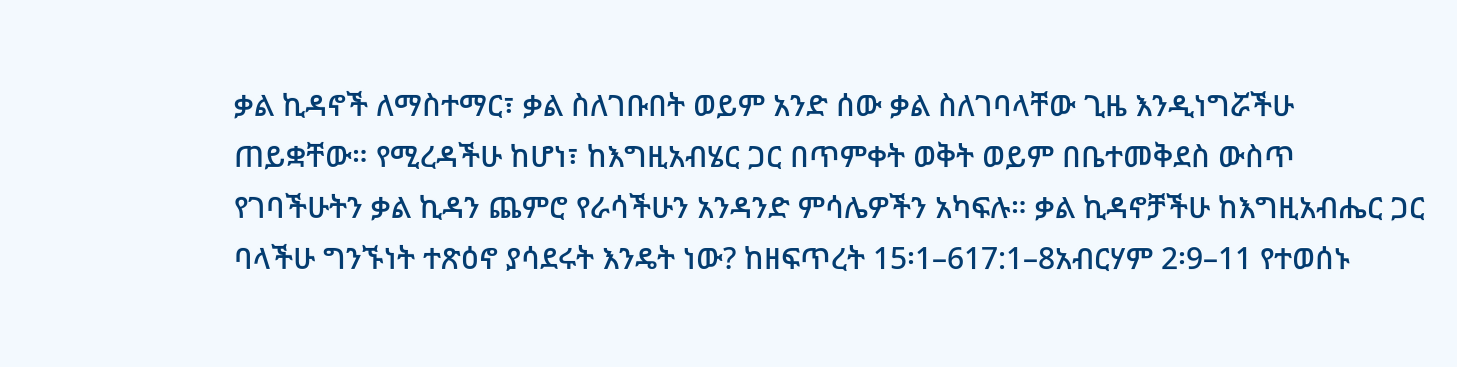ቃል ኪዳኖች ለማስተማር፣ ቃል ስለገቡበት ወይም አንድ ሰው ቃል ስለገባላቸው ጊዜ እንዲነግሯችሁ ጠይቋቸው። የሚረዳችሁ ከሆነ፣ ከእግዚአብሄር ጋር በጥምቀት ወቅት ወይም በቤተመቅደስ ውስጥ የገባችሁትን ቃል ኪዳን ጨምሮ የራሳችሁን አንዳንድ ምሳሌዎችን አካፍሉ። ቃል ኪዳኖቻችሁ ከእግዚአብሔር ጋር ባላችሁ ግንኙነት ተጽዕኖ ያሳደሩት እንዴት ነው? ከዘፍጥረት 15፡1–617:1–8አብርሃም 2፡9–11 የተወሰኑ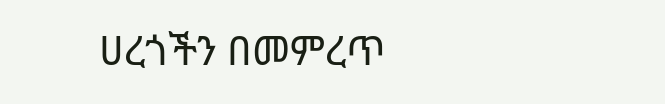ሀረጎችን በመምረጥ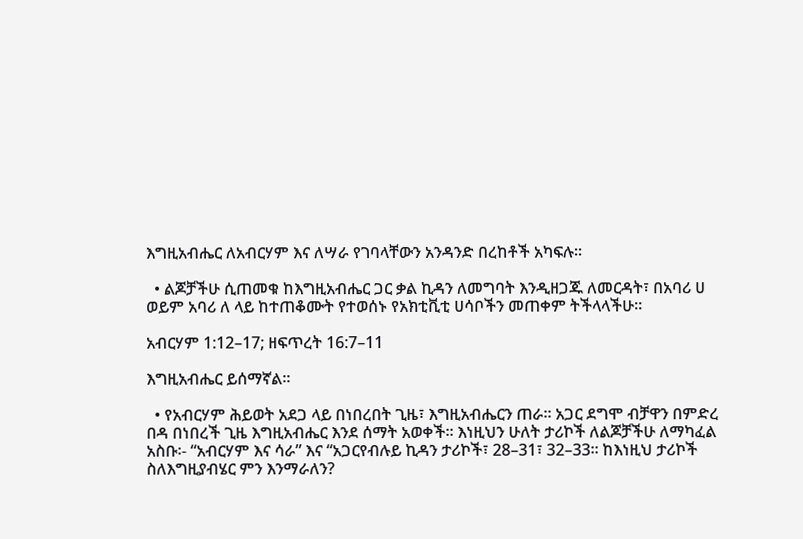እግዚአብሔር ለአብርሃም እና ለሣራ የገባላቸውን አንዳንድ በረከቶች አካፍሉ።

  • ልጆቻችሁ ሲጠመቁ ከእግዚአብሔር ጋር ቃል ኪዳን ለመግባት እንዲዘጋጁ ለመርዳት፣ በአባሪ ሀ ወይም አባሪ ለ ላይ ከተጠቆሙት የተወሰኑ የአክቲቪቲ ሀሳቦችን መጠቀም ትችላላችሁ።

አብርሃም 1:12–17; ዘፍጥረት 16:7–11

እግዚአብሔር ይሰማኛል።

  • የአብርሃም ሕይወት አደጋ ላይ በነበረበት ጊዜ፣ እግዚአብሔርን ጠራ። አጋር ደግሞ ብቻዋን በምድረ በዳ በነበረች ጊዜ እግዚአብሔር እንደ ሰማት አወቀች። እነዚህን ሁለት ታሪኮች ለልጆቻችሁ ለማካፈል አስቡ፡- “አብርሃም እና ሳራ” እና “አጋርየብሉይ ኪዳን ታሪኮች፣ 28–31፣ 32–33። ከእነዚህ ታሪኮች ስለእግዚያብሄር ምን እንማራለን?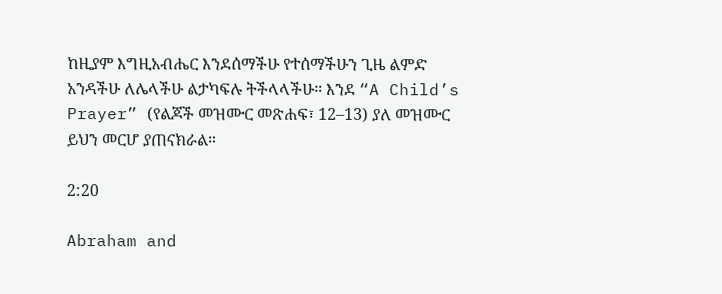ከዚያም እግዚአብሔር እንደሰማችሁ የተሰማችሁን ጊዜ ልምድ አንዳችሁ ለሌላችሁ ልታካፍሉ ትችላላችሁ። እንደ “A Child’s Prayer” (የልጆች መዝሙር መጽሐፍ፣ 12–13) ያለ መዝሙር ይህን መርሆ ያጠናክራል።

2:20

Abraham and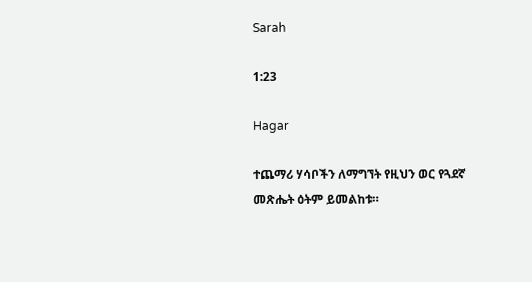Sarah

1:23

Hagar

ተጨማሪ ሃሳቦችን ለማግኘት የዚህን ወር የጓደኛ መጽሔት ዕትም ይመልከቱ።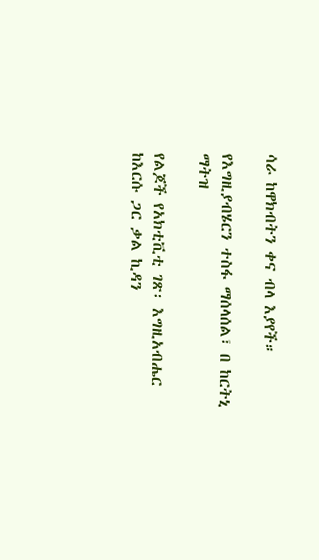ሳራ ከዋክብትን ቀና ብላ እያየች።

የእግዚያብሄርን ተስፋ ማሰላሰል፣ በ ከርትኒ ማትዝ

የልጆች የአክቲቪቲ ገጽ፡ እግዚአብሔር ከእርሱ ጋር ቃል ኪዳን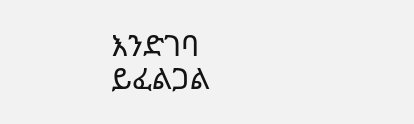እንድገባ ይፈልጋል